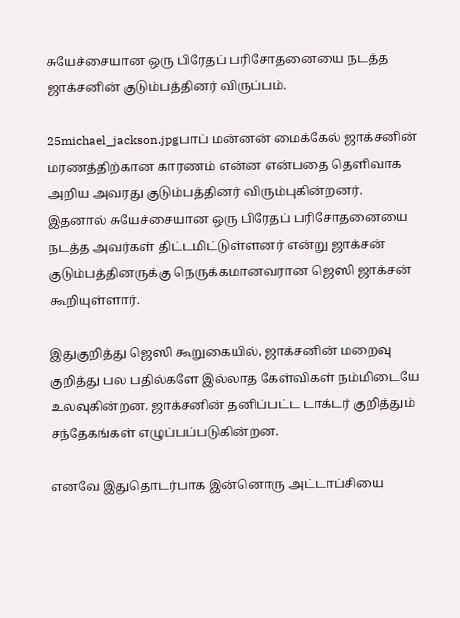சுயேச்சையான ஒரு பிரேதப் பரிசோதனையை நடத்த ஜாக்சனின் குடும்பத்தினர் விருப்பம்.

25michael_jackson.jpgபாப் மன்னன் மைக்கேல் ஜாக்சனின் மரணத்திற்கான காரணம் என்ன என்பதை தெளிவாக அறிய அவரது குடும்பத்தினர் விரும்புகின்றனர். இதனால் சுயேச்சையான ஒரு பிரேதப் பரிசோதனையை நடத்த அவர்கள் திட்டமிட்டுள்ளனர் என்று ஜாக்சன் குடும்பத்தினருக்கு நெருக்கமானவரான ஜெஸி ஜாக்சன் கூறியுள்ளார்.

இதுகுறித்து ஜெஸி கூறுகையில், ஜாக்சனின் மறைவு குறித்து பல பதில்களே இல்லாத கேள்விகள் நம்மிடையே உலவுகின்றன. ஜாக்சனின் தனிப்பட்ட டாக்டர் குறித்தும் சந்தேகங்கள் எழுப்பப்படுகின்றன.

எனவே இதுதொடர்பாக இன்னொரு அட்டாப்சியை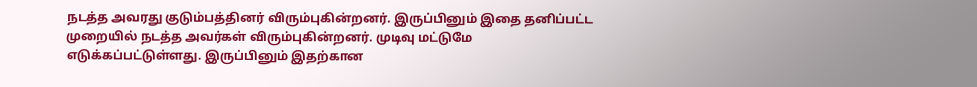நடத்த அவரது குடும்பத்தினர் விரும்புகின்றனர். இருப்பினும் இதை தனிப்பட்ட முறையில் நடத்த அவர்கள் விரும்புகின்றனர். முடிவு மட்டுமே எடுக்கப்பட்டுள்ளது. இருப்பினும் இதற்கான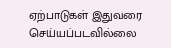ஏற்பாடுகள் இதுவரை செய்யப்படவில்லை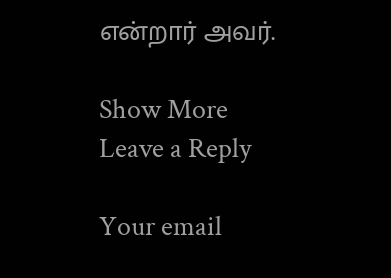என்றார் அவர்.

Show More
Leave a Reply

Your email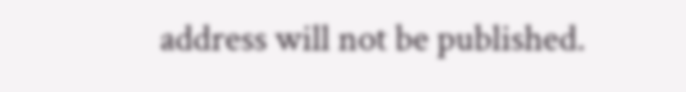address will not be published.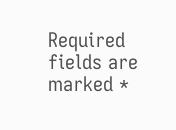Required fields are marked *